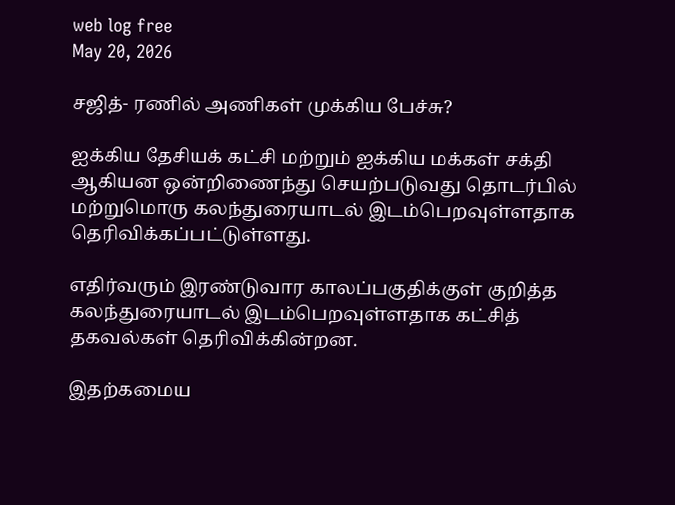web log free
May 20, 2026

சஜித்- ரணில் அணிகள் முக்கிய பேச்சு?

ஐக்கிய தேசியக் கட்சி மற்றும் ஐக்கிய மக்கள் சக்தி ஆகியன ஒன்றிணைந்து செயற்படுவது தொடர்பில் மற்றுமொரு கலந்துரையாடல் இடம்பெறவுள்ளதாக தெரிவிக்கப்பட்டுள்ளது.

எதிர்வரும் இரண்டுவார காலப்பகுதிக்குள் குறித்த கலந்துரையாடல் இடம்பெறவுள்ளதாக கட்சித் தகவல்கள் தெரிவிக்கின்றன.

இதற்கமைய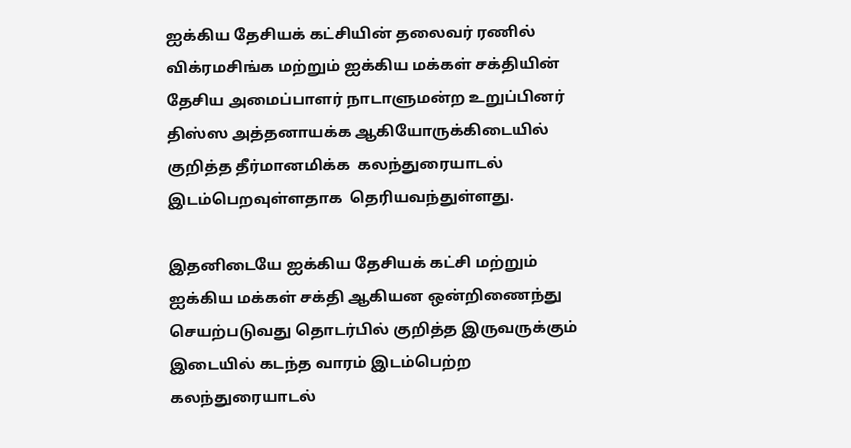ஐக்கிய தேசியக் கட்சியின் தலைவர் ரணில் விக்ரமசிங்க மற்றும் ஐக்கிய மக்கள் சக்தியின்  தேசிய அமைப்பாளர் நாடாளுமன்ற உறுப்பினர் திஸ்ஸ அத்தனாயக்க ஆகியோருக்கிடையில் குறித்த தீர்மானமிக்க  கலந்துரையாடல் இடம்பெறவுள்ளதாக  தெரியவந்துள்ளது.

இதனிடையே ஐக்கிய தேசியக் கட்சி மற்றும் ஐக்கிய மக்கள் சக்தி ஆகியன ஒன்றிணைந்து செயற்படுவது தொடர்பில் குறித்த இருவருக்கும் இடையில் கடந்த வாரம் இடம்பெற்ற கலந்துரையாடல்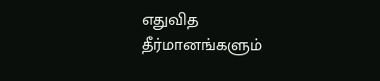எதுவித தீர்மானங்களும்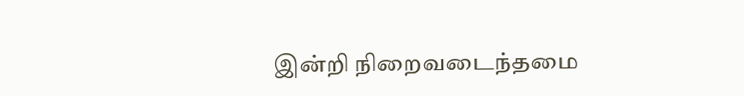இன்றி நிறைவடைந்தமை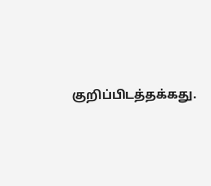குறிப்பிடத்தக்கது.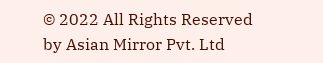© 2022 All Rights Reserved by Asian Mirror Pvt. Ltd